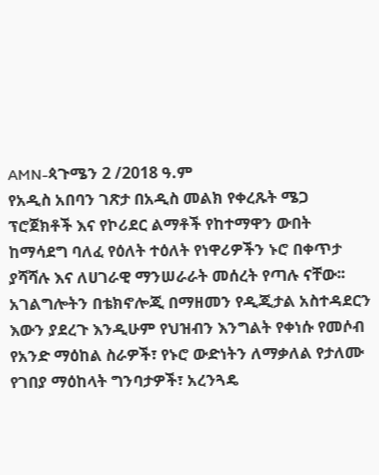AMN-ጳጉሜን 2 /2018 ዓ.ም
የአዲስ አበባን ገጽታ በአዲስ መልክ የቀረጹት ሜጋ ፕሮጀክቶች እና የኮሪደር ልማቶች የከተማዋን ውበት ከማሳደግ ባለፈ የዕለት ተዕለት የነዋሪዎችን ኑሮ በቀጥታ ያሻሻሉ እና ለሀገራዊ ማንሠራራት መሰረት የጣሉ ናቸው፡፡
አገልግሎትን በቴክኖሎጂ በማዘመን የዲጂታል አስተዳደርን እውን ያደረጉ እንዲሁም የህዝብን እንግልት የቀነሱ የመሶብ የአንድ ማዕከል ስራዎች፣ የኑሮ ውድነትን ለማቃለል የታለሙ የገበያ ማዕከላት ግንባታዎች፣ አረንጓዴ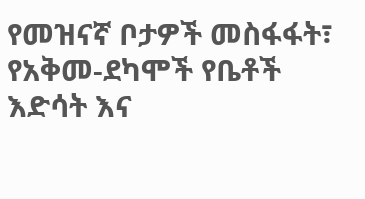የመዝናኛ ቦታዎች መስፋፋት፣ የአቅመ-ደካሞች የቤቶች እድሳት እና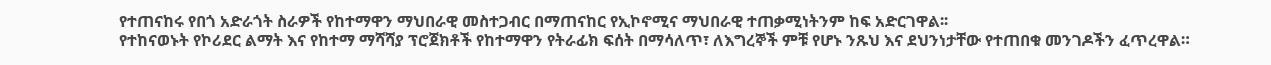የተጠናከሩ የበጎ አድራጎት ስራዎች የከተማዋን ማህበራዊ መስተጋብር በማጠናከር የኢኮኖሚና ማህበራዊ ተጠቃሚነትንም ከፍ አድርገዋል፡፡
የተከናወኑት የኮሪደር ልማት እና የከተማ ማሻሻያ ፕሮጀክቶች የከተማዋን የትራፊክ ፍሰት በማሳለጥ፣ ለእግረኞች ምቹ የሆኑ ንጹህ እና ደህንነታቸው የተጠበቁ መንገዶችን ፈጥረዋል።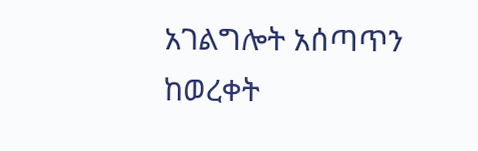አገልግሎት አሰጣጥን ከወረቀት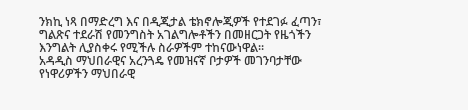ንክኪ ነጻ በማድረግ እና በዲጂታል ቴክኖሎጂዎች የተደገፉ ፈጣን፣ ግልጽና ተደራሽ የመንግስት አገልግሎቶችን በመዘርጋት የዜጎችን እንግልት ሊያስቀሩ የሚችሉ ስራዎችም ተከናውነዋል።
አዳዲስ ማህበራዊና አረንጓዴ የመዝናኛ ቦታዎች መገንባታቸው የነዋሪዎችን ማህበራዊ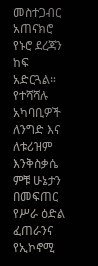መስተጋብር አጠናክሮ የኑሮ ደረጃን ከፍ አድርጓል።
የተሻሻሉ አካባቢዎች ለንግድ እና ለቱሪዝም እንቅስቃሴ ምቹ ሁኔታን በመፍጠር የሥራ ዕድል ፈጠራንና የኢኮኖሚ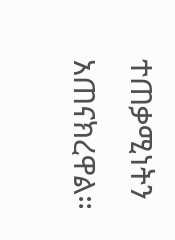ተጠቃሚነትን አጠናክረዋል።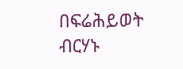በፍሬሕይወት ብርሃኑ